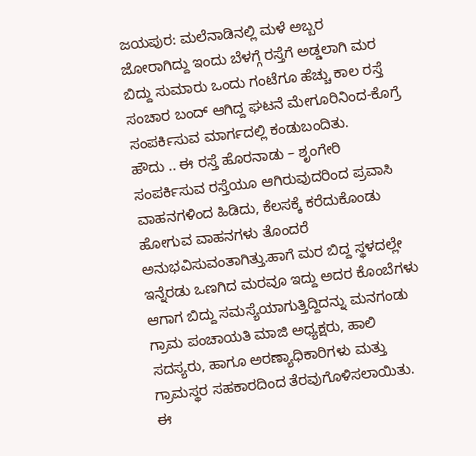ಜಯಪುರ: ಮಲೆನಾಡಿನಲ್ಲಿ ಮಳೆ ಅಬ್ಬರ ಜೋರಾಗಿದ್ದು ಇಂದು ಬೆಳಗ್ಗೆ ರಸ್ತೆಗೆ ಅಡ್ಡಲಾಗಿ ಮರ ಬಿದ್ದು ಸುಮಾರು ಒಂದು ಗಂಟೆಗೂ ಹೆಚ್ಚು ಕಾಲ ರಸ್ತೆ ಸಂಚಾರ ಬಂದ್ ಆಗಿದ್ದ ಘಟನೆ ಮೇಗೂರಿನಿಂದ-ಕೊಗ್ರೆ ಸಂಪರ್ಕಿಸುವ ಮಾರ್ಗದಲ್ಲಿ ಕಂಡುಬಂದಿತು.
ಹೌದು .. ಈ ರಸ್ತೆ ಹೊರನಾಡು – ಶೃಂಗೇರಿ ಸಂಪರ್ಕಿಸುವ ರಸ್ತೆಯೂ ಆಗಿರುವುದರಿಂದ ಪ್ರವಾಸಿ ವಾಹನಗಳಿಂದ ಹಿಡಿದು, ಕೆಲಸಕ್ಕೆ ಕರೆದುಕೊಂಡು ಹೋಗುವ ವಾಹನಗಳು ತೊಂದರೆ ಅನುಭವಿಸುವಂತಾಗಿತ್ತು.ಹಾಗೆ ಮರ ಬಿದ್ದ ಸ್ಥಳದಲ್ಲೇ ಇನ್ನೆರಡು ಒಣಗಿದ ಮರವೂ ಇದ್ದು ಅದರ ಕೊಂಬೆಗಳು ಆಗಾಗ ಬಿದ್ದು ಸಮಸ್ಯೆಯಾಗುತ್ತಿದ್ದಿದನ್ನು ಮನಗಂಡು ಗ್ರಾಮ ಪಂಚಾಯತಿ ಮಾಜಿ ಅಧ್ಯಕ್ಷರು, ಹಾಲಿ ಸದಸ್ಯರು, ಹಾಗೂ ಅರಣ್ಯಾಧಿಕಾರಿಗಳು ಮತ್ತು ಗ್ರಾಮಸ್ಥರ ಸಹಕಾರದಿಂದ ತೆರವುಗೊಳಿಸಲಾಯಿತು.
ಈ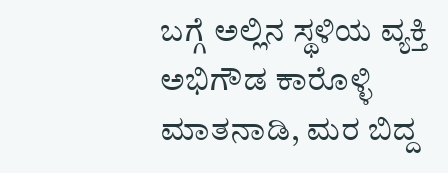ಬಗ್ಗೆ ಅಲ್ಲಿನ ಸ್ಥಳಿಯ ವ್ಯಕ್ತಿ ಅಭಿಗೌಡ ಕಾರೊಳ್ಳಿ ಮಾತನಾಡಿ, ಮರ ಬಿದ್ದ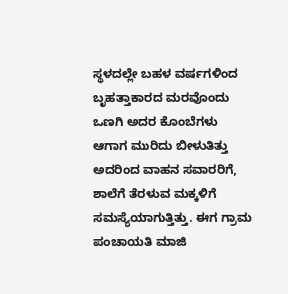ಸ್ಥಳದಲ್ಲೇ ಬಹಳ ವರ್ಷಗಳಿಂದ ಬೃಹತ್ತಾಕಾರದ ಮರವೊಂದು ಒಣಗಿ ಅದರ ಕೊಂಬೆಗಳು ಆಗಾಗ ಮುರಿದು ಬೀಳುತಿತ್ತು ಅದರಿಂದ ವಾಹನ ಸವಾರರಿಗೆ, ಶಾಲೆಗೆ ತೆರಳುವ ಮಕ್ಕಳಿಗೆ ಸಮಸ್ಯೆಯಾಗುತ್ತಿತ್ತು. ಈಗ ಗ್ರಾಮ ಪಂಚಾಯತಿ ಮಾಜಿ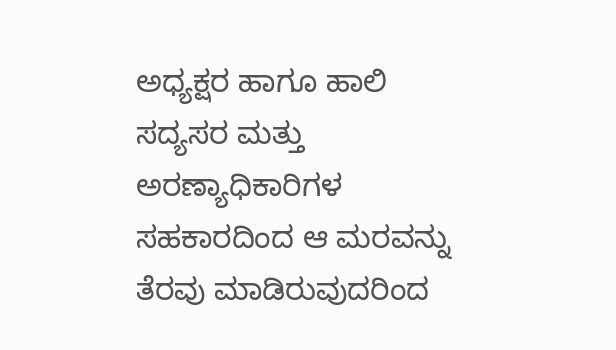ಅಧ್ಯಕ್ಷರ ಹಾಗೂ ಹಾಲಿ ಸದ್ಯಸರ ಮತ್ತು ಅರಣ್ಯಾಧಿಕಾರಿಗಳ ಸಹಕಾರದಿಂದ ಆ ಮರವನ್ನು ತೆರವು ಮಾಡಿರುವುದರಿಂದ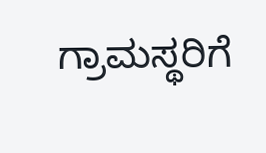ಗ್ರಾಮಸ್ಥರಿಗೆ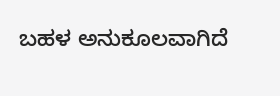ಬಹಳ ಅನುಕೂಲವಾಗಿದೆ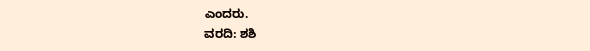ಎಂದರು.
ವರದಿ: ಶಶಿ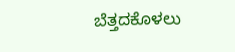ಬೆತ್ತದಕೊಳಲು